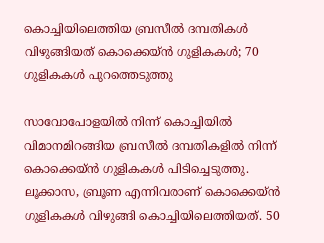കൊച്ചിയിലെത്തിയ ബ്രസീല്‍ ദമ്പതികള്‍ വിഴുങ്ങിയത് കൊക്കെയ്ന്‍ ഗുളികകള്‍; 70 ഗുളികകള്‍ പുറത്തെടുത്തു

സാവോപോളയില്‍ നിന്ന് കൊച്ചിയില്‍ വിമാനമിറങ്ങിയ ബ്രസീല്‍ ദമ്പതികളിൽ നിന്ന് കൊക്കെയ്ന്‍ ഗുളികകള്‍ പിടിച്ചെടുത്തു. ലൂക്കാസ, ബ്രൂണ എന്നിവരാണ് കൊക്കെയ്ന്‍ ഗുളികകള്‍ വിഴുങ്ങി കൊച്ചിയിലെത്തിയത്. 50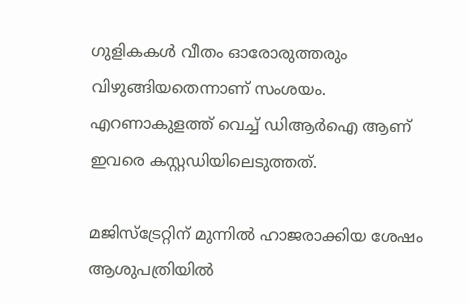ഗുളികകൾ വീതം ഓരോരുത്തരും വിഴുങ്ങിയതെന്നാണ് സംശയം. എറണാകുളത്ത് വെച്ച് ഡിആര്‍ഐ ആണ് ഇവരെ കസ്റ്റഡിയിലെടുത്തത്.

മജിസ്‌ട്രേറ്റിന് മുന്നില്‍ ഹാജരാക്കിയ ശേഷം ആശുപത്രിയില്‍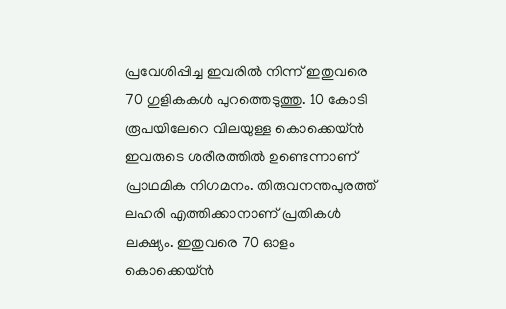പ്രവേശിപ്പിച്ച ഇവരില്‍ നിന്ന് ഇതുവരെ 70 ഗുളികകള്‍ പുറത്തെടുത്തു. 10 കോടി രൂപയിലേറെ വിലയുള്ള കൊക്കെയ്ന്‍ ഇവരുടെ ശരീരത്തില്‍ ഉണ്ടെന്നാണ് പ്രാഥമിക നിഗമനം. തിരുവനന്തപുരത്ത് ലഹരി എത്തിക്കാനാണ് പ്രതികള്‍ ലക്ഷ്യം. ഇതുവരെ 70 ഓളം കൊക്കെയ്ന്‍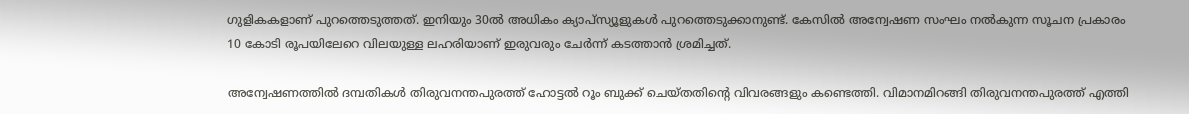ഗുളികകളാണ് പുറത്തെടുത്തത്. ഇനിയും 30ല്‍ അധികം ക്യാപ്‌സ്യൂളുകള്‍ പുറത്തെടുക്കാനുണ്ട്. കേസിൽ അന്വേഷണ സംഘം നല്‍കുന്ന സൂചന പ്രകാരം 10 കോടി രൂപയിലേറെ വിലയുള്ള ലഹരിയാണ് ഇരുവരും ചേര്‍ന്ന് കടത്താന്‍ ശ്രമിച്ചത്.

അന്വേഷണത്തിൽ ദമ്പതികൾ തിരുവനന്തപുരത്ത് ഹോട്ടല്‍ റൂം ബുക്ക് ചെയ്തതിന്റെ വിവരങ്ങളും കണ്ടെത്തി. വിമാനമിറങ്ങി തിരുവനന്തപുരത്ത് എത്തി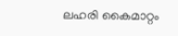ലഹരി കൈമാറ്റം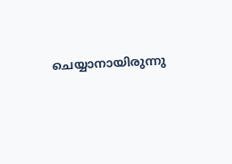ചെയ്യാനായിരുന്നു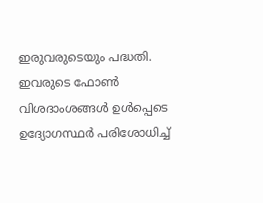ഇരുവരുടെയും പദ്ധതി. ഇവരുടെ ഫോണ്‍ വിശദാംശങ്ങള്‍ ഉള്‍പ്പെടെ ഉദ്യോഗസ്ഥര്‍ പരിശോധിച്ച്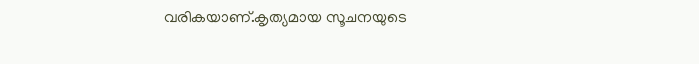വരികയാണ്.കൃത്യമായ സൂചനയുടെ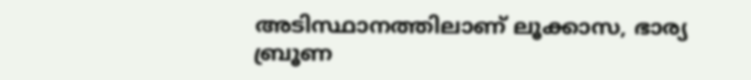അടിസ്ഥാനത്തിലാണ് ലൂക്കാസ, ഭാര്യ ബ്രൂണ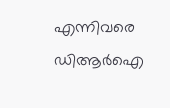എന്നിവരെ ഡിആർഐ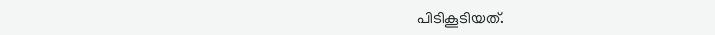പിടികൂടിയത്.